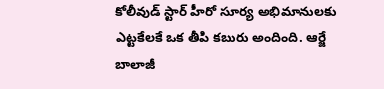కోలీవుడ్ స్టార్ హీరో సూర్య అభిమానులకు ఎట్టకేలకే ఒక తీపి కబురు అందింది. ఆర్జే బాలాజీ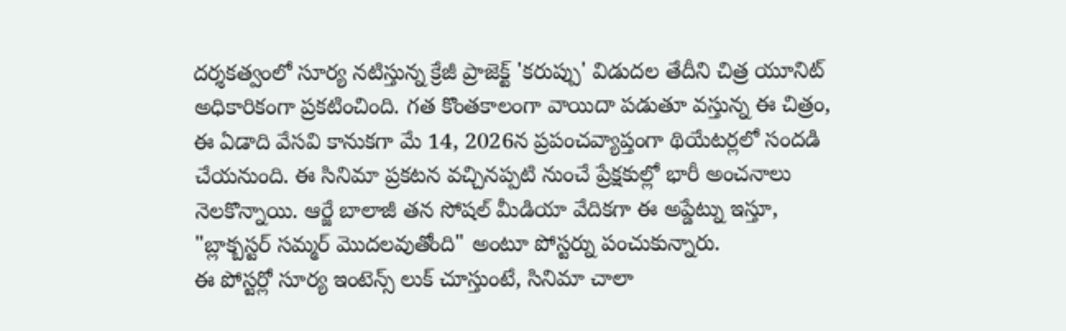దర్శకత్వంలో సూర్య నటిస్తున్న క్రేజీ ప్రాజెక్ట్ 'కరుప్పు' విడుదల తేదీని చిత్ర యూనిట్ అధికారికంగా ప్రకటించింది. గత కొంతకాలంగా వాయిదా పడుతూ వస్తున్న ఈ చిత్రం, ఈ ఏడాది వేసవి కానుకగా మే 14, 2026న ప్రపంచవ్యాప్తంగా థియేటర్లలో సందడి చేయనుంది. ఈ సినిమా ప్రకటన వచ్చినప్పటి నుంచే ప్రేక్షకుల్లో భారీ అంచనాలు నెలకొన్నాయి. ఆర్జే బాలాజీ తన సోషల్ మీడియా వేదికగా ఈ అప్డేట్ను ఇస్తూ, "బ్లాక్బస్టర్ సమ్మర్ మొదలవుతోంది" అంటూ పోస్టర్ను పంచుకున్నారు.
ఈ పోస్టర్లో సూర్య ఇంటెన్స్ లుక్ చూస్తుంటే, సినిమా చాలా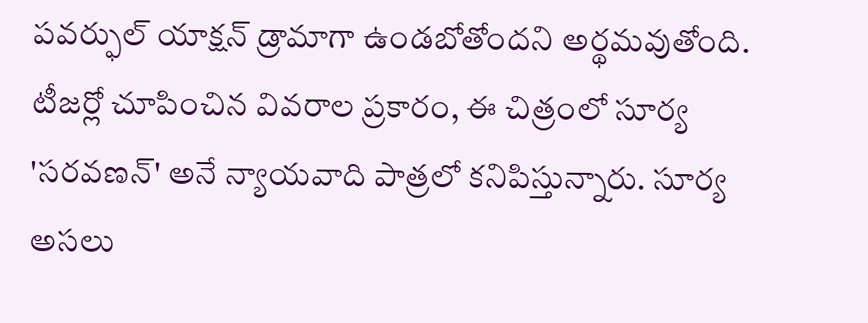పవర్ఫుల్ యాక్షన్ డ్రామాగా ఉండబోతోందని అర్థమవుతోంది. టీజర్లో చూపించిన వివరాల ప్రకారం, ఈ చిత్రంలో సూర్య 'సరవణన్' అనే న్యాయవాది పాత్రలో కనిపిస్తున్నారు. సూర్య అసలు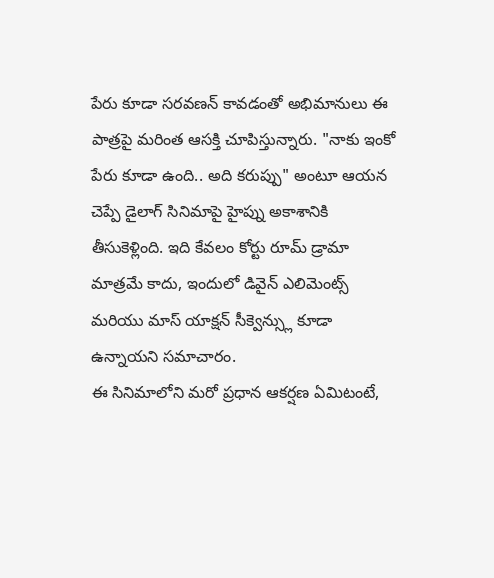పేరు కూడా సరవణన్ కావడంతో అభిమానులు ఈ పాత్రపై మరింత ఆసక్తి చూపిస్తున్నారు. "నాకు ఇంకో పేరు కూడా ఉంది.. అది కరుప్పు" అంటూ ఆయన చెప్పే డైలాగ్ సినిమాపై హైప్ను అకాశానికి తీసుకెళ్లింది. ఇది కేవలం కోర్టు రూమ్ డ్రామా మాత్రమే కాదు, ఇందులో డివైన్ ఎలిమెంట్స్ మరియు మాస్ యాక్షన్ సీక్వెన్స్లు కూడా ఉన్నాయని సమాచారం.
ఈ సినిమాలోని మరో ప్రధాన ఆకర్షణ ఏమిటంటే,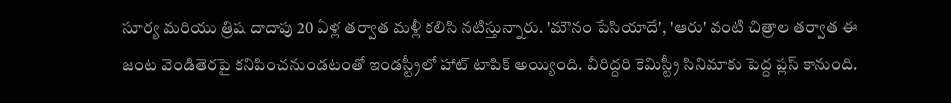సూర్య మరియు త్రిష దాదాపు 20 ఏళ్ల తర్వాత మళ్లీ కలిసి నటిస్తున్నారు. 'మౌనం పేసియాదే', 'ఆరు' వంటి చిత్రాల తర్వాత ఈ జంట వెండితెరపై కనిపించనుండటంతో ఇండస్ట్రీలో హాట్ టాపిక్ అయ్యింది. వీరిద్దరి కెమిస్ట్రీ సినిమాకు పెద్ద ప్లస్ కానుంది.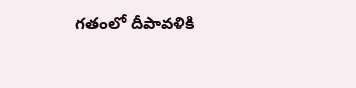గతంలో దీపావళికి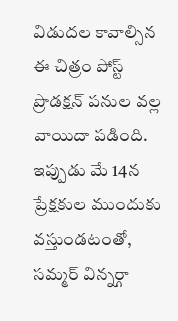విడుదల కావాల్సిన ఈ చిత్రం పోస్ట్ ప్రొడక్షన్ పనుల వల్ల వాయిదా పడింది. ఇప్పుడు మే 14న ప్రేక్షకుల ముందుకు వస్తుండటంతో, సమ్మర్ విన్నర్గా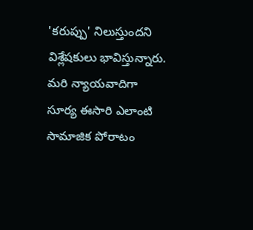'కరుప్పు' నిలుస్తుందని విశ్లేషకులు భావిస్తున్నారు. మరి న్యాయవాదిగా సూర్య ఈసారి ఎలాంటి సామాజిక పోరాటం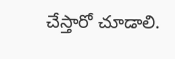చేస్తారో చూడాలి.